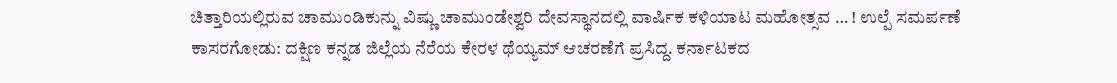ಚಿತ್ತಾರಿಯಲ್ಲಿರುವ ಚಾಮುಂಡಿಕುನ್ನು ವಿಷ್ಣು ಚಾಮುಂಡೇಶ್ವರಿ ದೇವಸ್ಥಾನದಲ್ಲಿ ವಾರ್ಷಿಕ ಕಳಿಯಾಟ ಮಹೋತ್ಸವ … ! ಉಲ್ಪೆ ಸಮರ್ಪಣೆ
ಕಾಸರಗೋಡು: ದಕ್ಷಿಣ ಕನ್ನಡ ಜಿಲ್ಲೆಯ ನೆರೆಯ ಕೇರಳ ಥೆಯ್ಯಮ್ ಆಚರಣೆಗೆ ಪ್ರಸಿದ್ದ. ಕರ್ನಾಟಕದ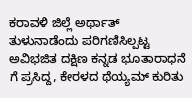ಕರಾವಳಿ ಜಿಲ್ಲೆ ಅರ್ಥಾತ್ ತುಳುನಾಡೆಂದು ಪರಿಗಣಿಸಿಲ್ಪಟ್ಟ ಅವಿಭಜಿತ ದಕ್ಷಿಣ ಕನ್ನಡ ಭೂತಾರಾಧನೆ ಗೆ ಪ್ರಸಿದ್ದ, ಕೇರಳದ ಥೆಯ್ಯಮ್ ಕುರಿತು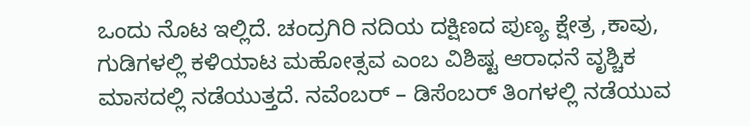ಒಂದು ನೊಟ ಇಲ್ಲಿದೆ. ಚಂದ್ರಗಿರಿ ನದಿಯ ದಕ್ಷಿಣದ ಪುಣ್ಯ ಕ್ಷೇತ್ರ ,ಕಾವು, ಗುಡಿಗಳಲ್ಲಿ ಕಳಿಯಾಟ ಮಹೋತ್ಸವ ಎಂಬ ವಿಶಿಷ್ಟ ಆರಾಧನೆ ವೃಶ್ಚಿಕ ಮಾಸದಲ್ಲಿ ನಡೆಯುತ್ತದೆ. ನವೆಂಬರ್ – ಡಿಸೆಂಬರ್ ತಿಂಗಳಲ್ಲಿ ನಡೆಯುವ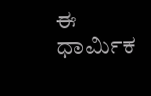ಈ ಧಾರ್ಮಿಕ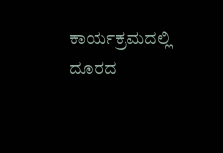ಕಾರ್ಯಕ್ರಮದಲ್ಲಿ ದೂರದ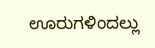ಊರುಗಳಿಂದಲ್ಲು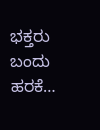ಭಕ್ತರು ಬಂದು ಹರಕೆ…